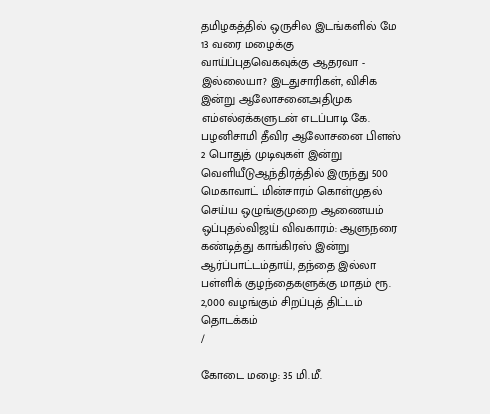தமிழகத்தில் ஒருசில இடங்களில் மே 13 வரை மழைக்கு வாய்ப்புதவெகவுக்கு ஆதரவா - இல்லையா? இடதுசாரிகள், விசிக இன்று ஆலோசனைஅதிமுக எம்எல்ஏக்களுடன் எடப்பாடி கே. பழனிசாமி தீவிர ஆலோசனை பிளஸ் 2 பொதுத் முடிவுகள் இன்று வெளியீடுஆந்திரத்தில் இருந்து 500 மெகாவாட் மின்சாரம் கொள்முதல் செய்ய ஒழுங்குமுறை ஆணையம் ஒப்புதல்விஜய் விவகாரம்: ஆளுநரை கண்டித்து காங்கிரஸ் இன்று ஆர்ப்பாட்டம்தாய், தந்தை இல்லா பள்ளிக் குழந்தைகளுக்கு மாதம் ரூ. 2,000 வழங்கும் சிறப்புத் திட்டம் தொடக்கம்
/

கோடை மழை: 35 மி.மீ.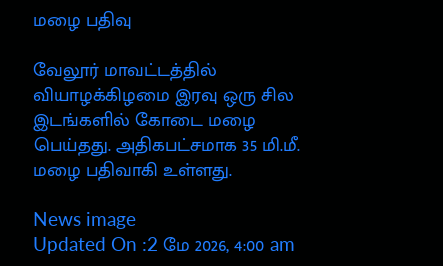மழை பதிவு

வேலூர் மாவட்டத்தில் வியாழக்கிழமை இரவு ஒரு சில இடங்களில் கோடை மழை பெய்தது. அதிகபட்சமாக 35 மி.மீ. மழை பதிவாகி உள்ளது.

News image
Updated On :2 மே 2026, 4:00 am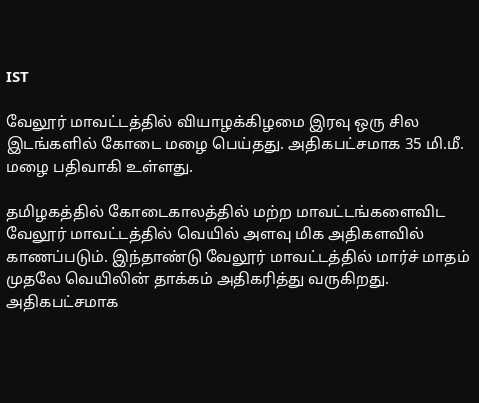IST

வேலூர் மாவட்டத்தில் வியாழக்கிழமை இரவு ஒரு சில இடங்களில் கோடை மழை பெய்தது. அதிகபட்சமாக 35 மி.மீ. மழை பதிவாகி உள்ளது.

தமிழகத்தில் கோடைகாலத்தில் மற்ற மாவட்டங்களைவிட வேலூர் மாவட்டத்தில் வெயில் அளவு மிக அதிகளவில் காணப்படும். இந்தாண்டு வேலூர் மாவட்டத்தில் மார்ச் மாதம் முதலே வெயிலின் தாக்கம் அதிகரித்து வருகிறது. அதிகபட்சமாக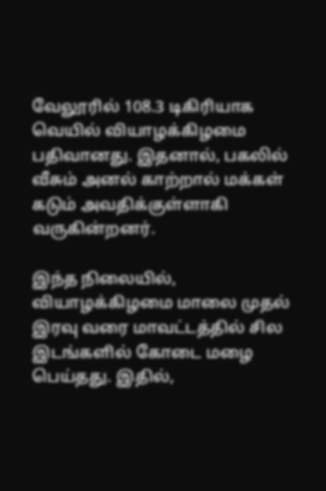வேலூரில் 108.3 டிகிரியாக வெயில் வியாழக்கிழமை பதிவானது. இதனால், பகலில் வீசும் அனல் காற்றால் மக்கள் கடும் அவதிக்குள்ளாகி வருகின்றனர்.

இந்த நிலையில், வியாழக்கிழமை மாலை முதல் இரவு வரை மாவட்டத்தில் சில இடங்களில் கோடை மழை பெய்தது. இதில்,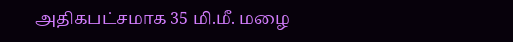அதிகபட்சமாக 35 மி.மீ. மழை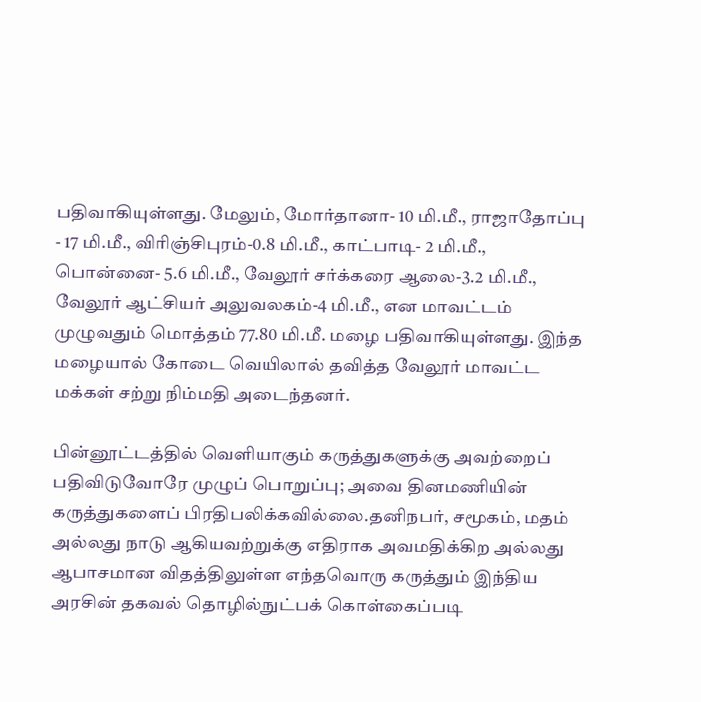பதிவாகியுள்ளது. மேலும், மோர்தானா- 10 மி.மீ., ராஜாதோப்பு - 17 மி.மீ., விரிஞ்சிபுரம்-0.8 மி.மீ., காட்பாடி- 2 மி.மீ., பொன்னை- 5.6 மி.மீ., வேலூர் சர்க்கரை ஆலை-3.2 மி.மீ., வேலூர் ஆட்சியர் அலுவலகம்-4 மி.மீ., என மாவட்டம் முழுவதும் மொத்தம் 77.80 மி.மீ. மழை பதிவாகியுள்ளது. இந்த மழையால் கோடை வெயிலால் தவித்த வேலூர் மாவட்ட மக்கள் சற்று நிம்மதி அடைந்தனர்.

பின்னூட்டத்தில் வெளியாகும் கருத்துகளுக்கு அவற்றைப் பதிவிடுவோரே முழுப் பொறுப்பு; அவை தினமணியின் கருத்துகளைப் பிரதிபலிக்கவில்லை.தனிநபர், சமூகம், மதம் அல்லது நாடு ஆகியவற்றுக்கு எதிராக அவமதிக்கிற அல்லது ஆபாசமான விதத்திலுள்ள எந்தவொரு கருத்தும் இந்திய அரசின் தகவல் தொழில்நுட்பக் கொள்கைப்படி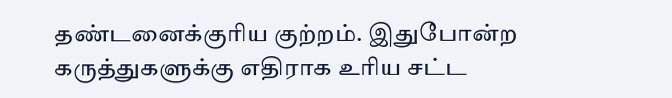தண்டனைக்குரிய குற்றம். இதுபோன்ற கருத்துகளுக்கு எதிராக உரிய சட்ட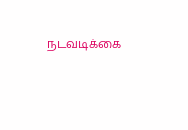நடவடிக்கை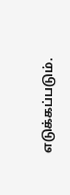எடுக்கப்படும்.